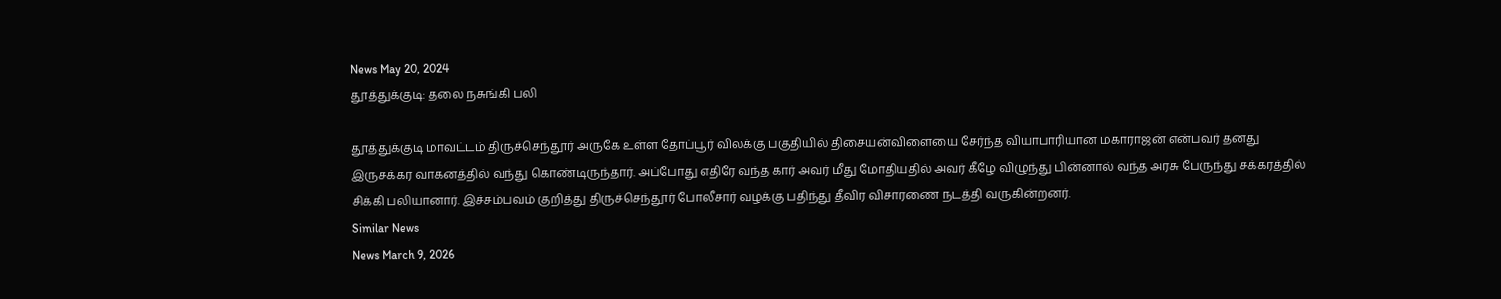News May 20, 2024
தூத்துக்குடி: தலை நசுங்கி பலி

தூத்துக்குடி மாவட்டம் திருச்செந்தூர் அருகே உள்ள தோப்பூர் விலக்கு பகுதியில் திசையன்விளையை சேர்ந்த வியாபாரியான மகாராஜன் என்பவர் தனது இருசக்கர வாகனத்தில் வந்து கொண்டிருந்தார். அப்போது எதிரே வந்த கார் அவர் மீது மோதியதில் அவர் கீழே விழுந்து பின்னால் வந்த அரசு பேருந்து சக்கரத்தில் சிக்கி பலியானார். இச்சம்பவம் குறித்து திருச்செந்தூர் போலீசார் வழக்கு பதிந்து தீவிர விசாரணை நடத்தி வருகின்றனர்.
Similar News
News March 9, 2026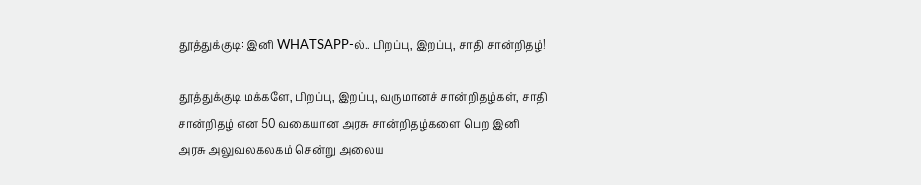தூத்துக்குடி: இனி WHATSAPP-ல்.. பிறப்பு, இறப்பு, சாதி சான்றிதழ்!

தூத்துக்குடி மக்களே, பிறப்பு, இறப்பு, வருமானச் சான்றிதழ்கள், சாதி சான்றிதழ் என 50 வகையான அரசு சான்றிதழ்களை பெற இனி அரசு அலுவலகலகம் சென்று அலைய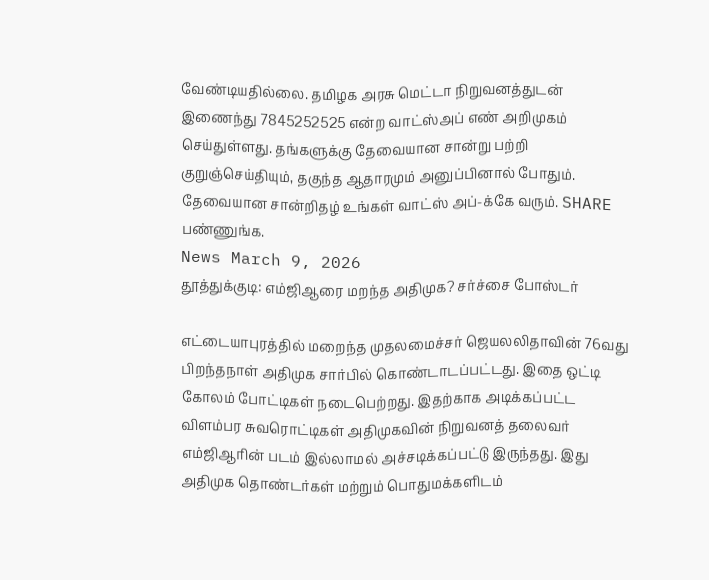வேண்டியதில்லை. தமிழக அரசு மெட்டா நிறுவனத்துடன் இணைந்து 7845252525 என்ற வாட்ஸ்அப் எண் அறிமுகம் செய்துள்ளது. தங்களுக்கு தேவையான சான்று பற்றி குறுஞ்செய்தியும், தகுந்த ஆதாரமும் அனுப்பினால் போதும். தேவையான சான்றிதழ் உங்கள் வாட்ஸ் அப்-க்கே வரும். SHARE பண்ணுங்க.
News March 9, 2026
தூத்துக்குடி: எம்ஜிஆரை மறந்த அதிமுக? சர்ச்சை போஸ்டர்

எட்டையாபுரத்தில் மறைந்த முதலமைச்சர் ஜெயலலிதாவின் 76வது பிறந்தநாள் அதிமுக சார்பில் கொண்டாடப்பட்டது. இதை ஒட்டி கோலம் போட்டிகள் நடைபெற்றது. இதற்காக அடிக்கப்பட்ட விளம்பர சுவரொட்டிகள் அதிமுகவின் நிறுவனத் தலைவர் எம்ஜிஆரின் படம் இல்லாமல் அச்சடிக்கப்பட்டு இருந்தது. இது அதிமுக தொண்டர்கள் மற்றும் பொதுமக்களிடம்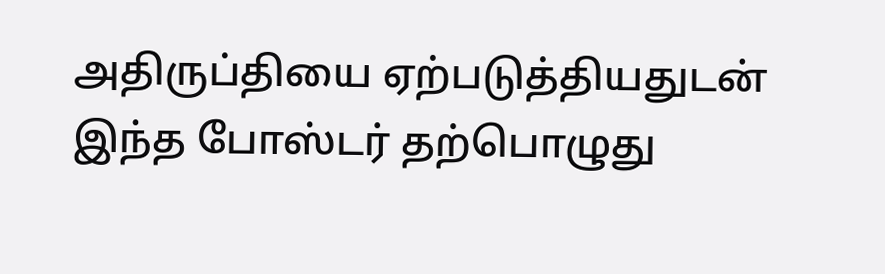அதிருப்தியை ஏற்படுத்தியதுடன் இந்த போஸ்டர் தற்பொழுது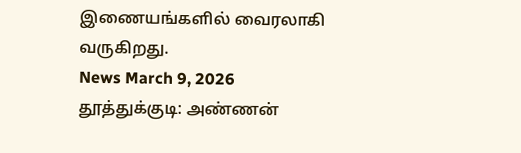இணையங்களில் வைரலாகி வருகிறது.
News March 9, 2026
தூத்துக்குடி: அண்ணன்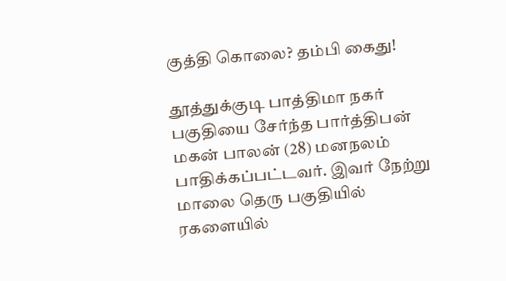குத்தி கொலை? தம்பி கைது!

தூத்துக்குடி பாத்திமா நகர் பகுதியை சேர்ந்த பார்த்திபன் மகன் பாலன் (28) மனநலம் பாதிக்கப்பட்டவர். இவர் நேற்று மாலை தெரு பகுதியில் ரகளையில்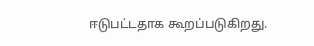ஈடுபட்டதாக கூறப்படுகிறது.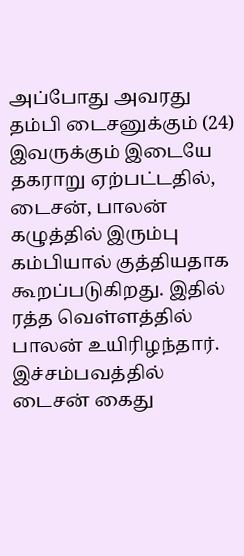அப்போது அவரது தம்பி டைசனுக்கும் (24) இவருக்கும் இடையே தகராறு ஏற்பட்டதில், டைசன், பாலன் கழுத்தில் இரும்பு கம்பியால் குத்தியதாக கூறப்படுகிறது. இதில் ரத்த வெள்ளத்தில் பாலன் உயிரிழந்தார். இச்சம்பவத்தில் டைசன் கைது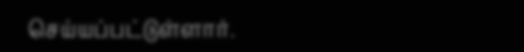செய்யப்பட்டுள்ளார்.